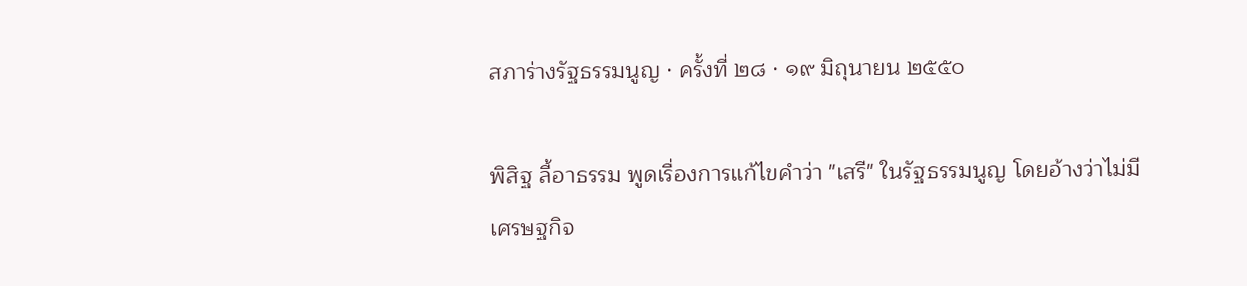สภาร่างรัฐธรรมนูญ · ครั้งที่ ๒๘ · ๑๙ มิถุนายน ๒๕๕๐

พิสิฐ ลี้อาธรรม พูดเรื่องการแก้ไขคำว่า "เสรี" ในรัฐธรรมนูญ โดยอ้างว่าไม่มีเศรษฐกิจ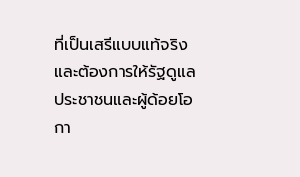ที่เป็นเสรีแบบแท้จริง และต้องการให้รัฐดูแลประชาชนและผู้ด้อยโอกา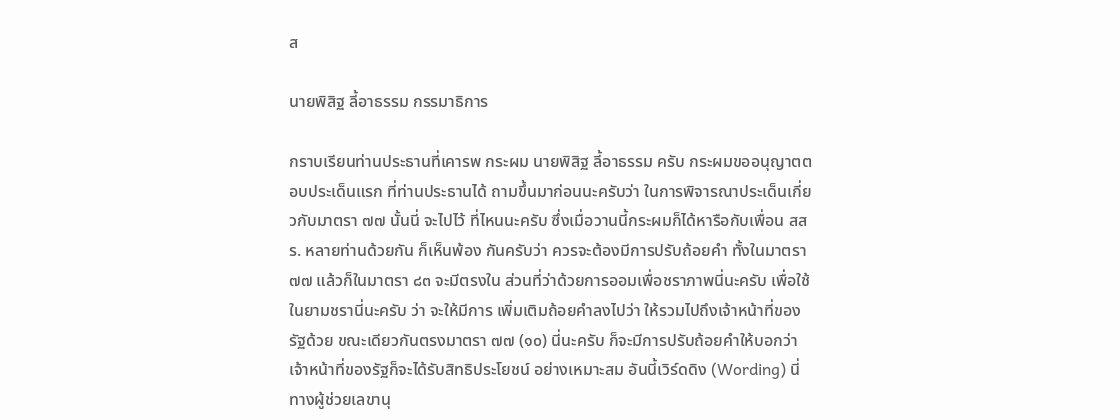ส

นายพิสิฐ ลี้อาธรรม กรรมาธิการ

กราบเรียนท่านประธานที่เคารพ กระผม นายพิสิฐ ลี้อาธรรม ครับ กระผมขออนุญาตตอบประเด็นแรก ที่ท่านประธานได้ ถามขึ้นมาก่อนนะครับว่า ในการพิจารณาประเด็นเกี่ยวกับมาตรา ๗๗ นั้นนี่ จะไปไว้ ที่ไหนนะครับ ซึ่งเมื่อวานนี้กระผมก็ได้หารือกับเพื่อน สสร. หลายท่านด้วยกัน ก็เห็นพ้อง กันครับว่า ควรจะต้องมีการปรับถ้อยคำ ทั้งในมาตรา ๗๗ แล้วก็ในมาตรา ๘๓ จะมีตรงใน ส่วนที่ว่าด้วยการออมเพื่อชราภาพนี่นะครับ เพื่อใช้ในยามชรานี่นะครับ ว่า จะให้มีการ เพิ่มเติมถ้อยคําลงไปว่า ให้รวมไปถึงเจ้าหน้าที่ของรัฐด้วย ขณะเดียวกันตรงมาตรา ๗๗ (๑๐) นี่นะครับ ก็จะมีการปรับถ้อยคําให้บอกว่า เจ้าหน้าที่ของรัฐก็จะได้รับสิทธิประโยชน์ อย่างเหมาะสม อันนี้เวิร์ดดิง (Wording) นี่ ทางผู้ช่วยเลขานุ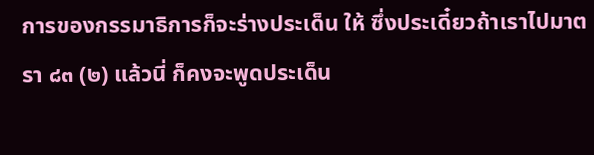การของกรรมาธิการก็จะร่างประเด็น ให้ ซึ่งประเดี๋ยวถ้าเราไปมาตรา ๘๓ (๒) แล้วนี่ ก็คงจะพูดประเด็น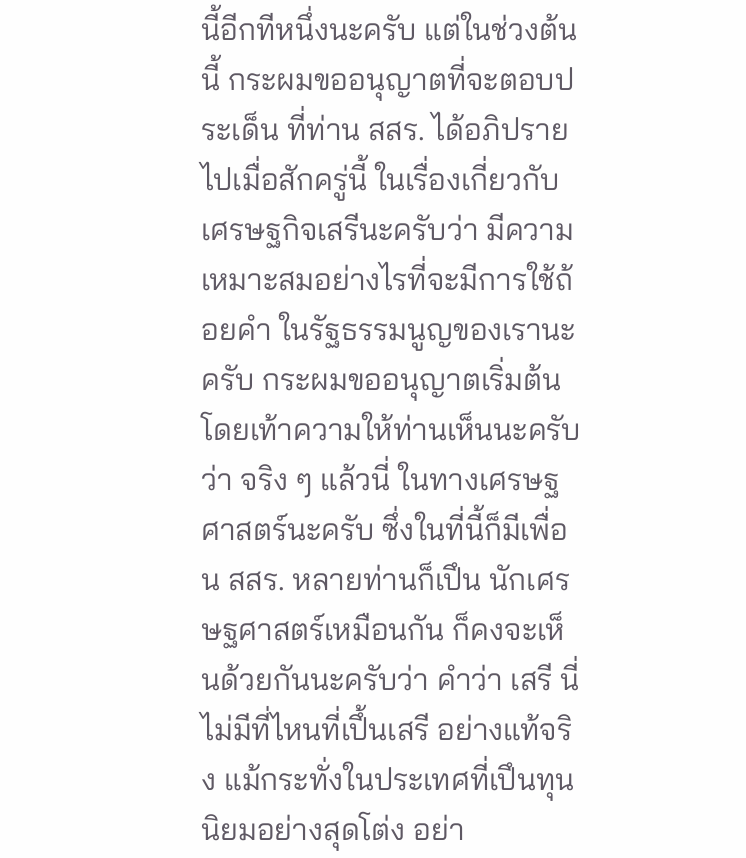นี้อีกทีหนึ่งนะครับ แต่ในช่วงต้นนี้ กระผมขออนุญาตที่จะตอบประเด็น ที่ท่าน สสร. ได้อภิปรายไปเมื่อสักครู่นี้ ในเรื่องเกี่ยวกับเศรษฐกิจเสรีนะครับว่า มีความเหมาะสมอย่างไรที่จะมีการใช้ถ้อยคำ ในรัฐธรรมนูญของเรานะครับ กระผมขออนุญาตเริ่มต้น โดยเท้าความให้ท่านเห็นนะครับ ว่า จริง ๆ แล้วนี่ ในทางเศรษฐศาสตร์นะครับ ซึ่งในที่นี้ก็มีเพื่อน สสร. หลายท่านก็เปึน นักเศรษฐศาสตร์เหมือนกัน ก็คงจะเห็นด้วยกันนะครับว่า คำว่า เสรี นี่ ไม่มีที่ไหนที่เปึ้นเสรี อย่างแท้จริง แม้กระทั่งในประเทศที่เปึนทุนนิยมอย่างสุดโต่ง อย่า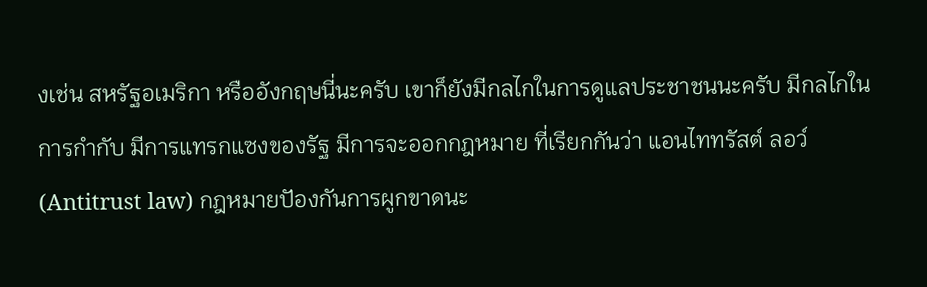งเช่น สหรัฐอเมริกา หรืออังกฤษนี่นะครับ เขาก็ยังมีกลไกในการดูแลประชาชนนะครับ มีกลไกในการกํากับ มีการแทรกแซงของรัฐ มีการจะออกกฎหมาย ที่เรียกกันว่า แอนไททรัสต์ ลอว์ (Antitrust law) กฎหมายปัองกันการผูกขาดนะ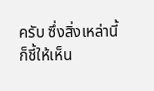ครับ ซึ่งสิ่งเหล่านี้ก็ชี้ให้เห็น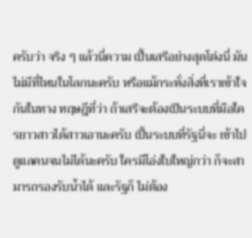ครับว่า จริง ๆ แล้วนี่ความ เปึ้นเสรีอย่างสุดโต่งนี่ มันไม่มีที่ไหนในโลกนะครับ หรือแม้กระทั่งสิ่งที่เราเข้าใจกันในทาง ทฤษฎีที่ว่า ถ้าเสรีจะต้องเปึนระบบที่มือใครยาวสาวได้สาวเอานะครับ เปึ้นระบบที่รัฐนี่จะ เข้าไปดูแลคนจนไม่ได้นะครับ ใครมีโอ่งใบใหญ่กว่า ก็จะสามารถรองรับน้ำได้ และรัฐก็ ไม่ต้อง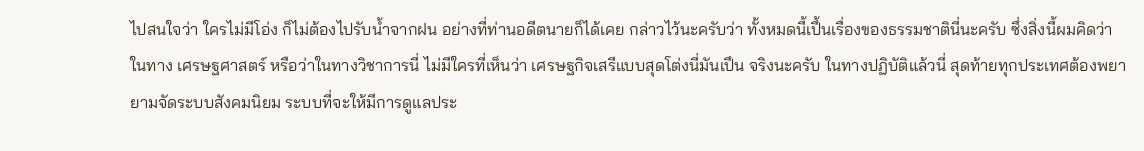ไปสนใจว่า ใครไม่มีโอ่ง ก็ไม่ต้องไปรับน้ำจากฝน อย่างที่ท่านอดีตนายก็ได้เคย กล่าวไว้นะครับว่า ทั้งหมดนี้เปึ้นเรื่องของธรรมชาตินี่นะครับ ซึ่งสิ่งนี้ผมคิดว่า ในทาง เศรษฐศาสตร์ หรือว่าในทางวิชาการนี่ ไม่มีใครที่เห็นว่า เศรษฐกิจเสรีแบบสุดโต่งนี่มันเปึน จริงนะครับ ในทางปฏิบัติแล้วนี่ สุดท้ายทุกประเทศต้องพยายามจัดระบบสังคมนิยม ระบบที่จะให้มีการดูแลประ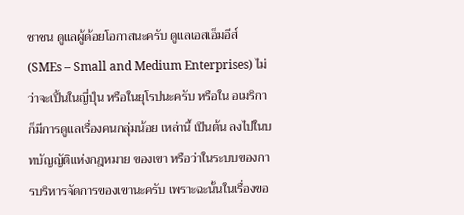ชาชน ดูแลผู้ด้อยโอกาสนะครับ ดูแลเอสเอ็มอีส์ (SMEs – Small and Medium Enterprises) ไม่ว่าจะเปึ้นในญี่ปุ์น หรือในยุโรปนะครับ หรือใน อเมริกา ก็มีการดูแลเรื่องคนกลุ่มน้อย เหล่านี้ เปึนต้น ลงไปในบทบัญญัติแห่งกฎหมาย ของเขา หรือว่าในระบบของการบริหารจัดการของเขานะครับ เพราะฉะนั้นในเรื่องขอ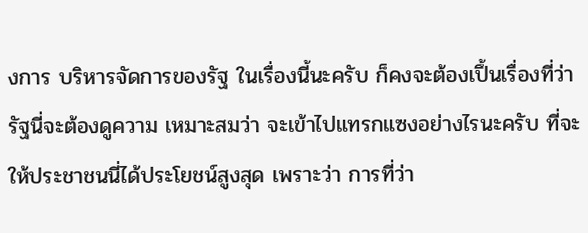งการ บริหารจัดการของรัฐ ในเรื่องนี้นะครับ ก็คงจะต้องเปึ้นเรื่องที่ว่า รัฐนี่จะต้องดูความ เหมาะสมว่า จะเข้าไปแทรกแซงอย่างไรนะครับ ที่จะให้ประชาชนนี่ได้ประโยชน์สูงสุด เพราะว่า การที่ว่า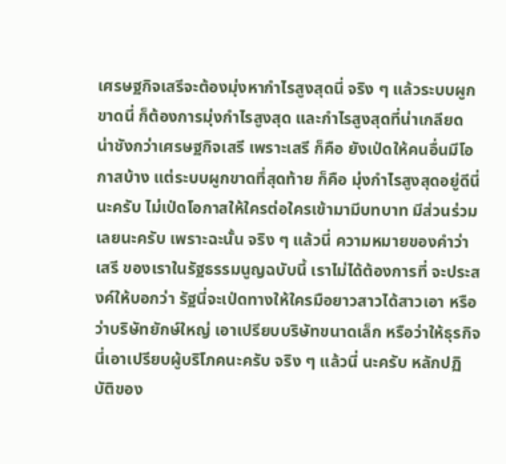เศรษฐกิจเสรีจะต้องมุ่งหากำไรสูงสุดนี่ จริง ๆ แล้วระบบผูกขาดนี่ ก็ต้องการมุ่งกำไรสูงสุด และกำไรสูงสุดที่น่าเกลียด น่าชังกว่าเศรษฐกิจเสรี เพราะเสรี ก็คือ ยังเป่ดให้คนอื่นมีโอกาสบ้าง แต่ระบบผูกขาดที่สุดท้าย ก็คือ มุ่งกำไรสูงสุดอยู่ดีนี่ นะครับ ไม่เป่ดโอกาสให้ใครต่อใครเข้ามามีบทบาท มีส่วนร่วมเลยนะครับ เพราะฉะนั้น จริง ๆ แล้วนี่ ความหมายของคำว่า เสรี ของเราในรัฐธรรมนูญฉบับนี้ เราไม่ได้ต้องการที่ จะประสงค์ให้บอกว่า รัฐนี่จะเป่ดทางให้ใครมือยาวสาวได้สาวเอา หรือว่าบริษัทยักษ์ใหญ่ เอาเปรียบบริษัทขนาดเล็ก หรือว่าให้ธุรกิจนี่เอาเปรียบผู้บริโภคนะครับ จริง ๆ แล้วนี่ นะครับ หลักปฏิบัติของ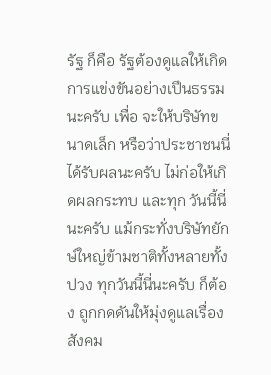รัฐ ก็คือ รัฐต้องดูแลให้เกิดการแข่งขันอย่างเปึนธรรมนะครับ เพื่อ จะให้บริษัทขนาดเล็ก หรือว่าประชาชนนี่ได้รับผลนะครับ ไม่ก่อให้เกิดผลกระทบ และทุก วันนี้นี่นะครับ แม้กระทั่งบริษัทยักษ์ใหญ่ข้ามชาติทั้งหลายทั้งปวง ทุกวันนี้นี่นะครับ ก็ต้อง ถูกกดดันให้มุ่งดูแลเรื่องสังคม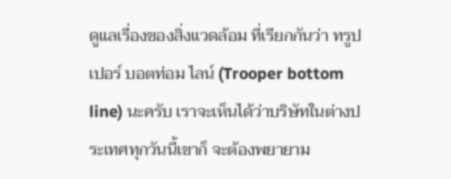ดูแลเรื่องของสิ่งแวดล้อม ที่เรียกกันว่า ทรูปเปอร์ บอตท่อม ไลน์ (Trooper bottom line) นะครับ เราจะเห็นได้ว่าบริษัทในต่างประเทศทุกวันนี้เขาก็ จะต้องพยายาม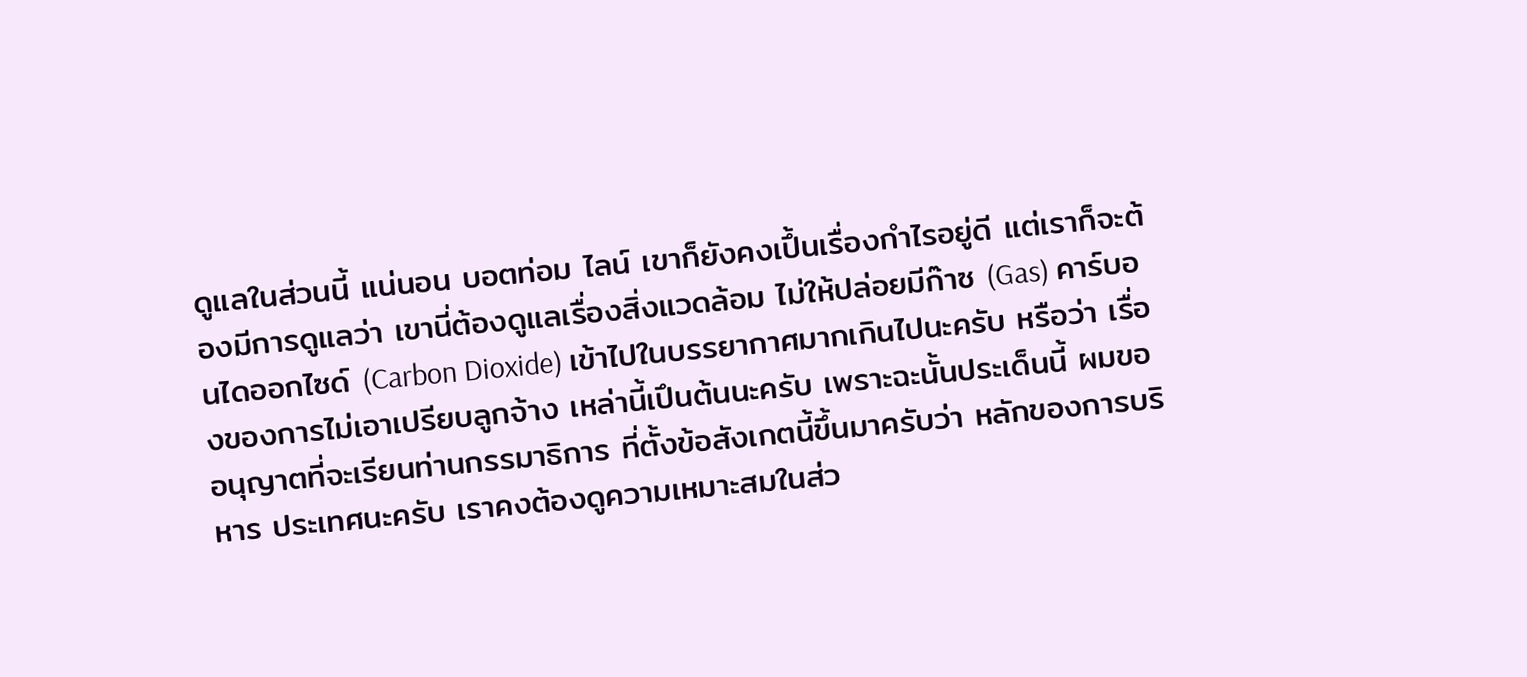ดูแลในส่วนนี้ แน่นอน บอตท่อม ไลน์ เขาก็ยังคงเปึ้นเรื่องกำไรอยู่ดี แต่เราก็จะต้องมีการดูแลว่า เขานี่ต้องดูแลเรื่องสิ่งแวดล้อม ไม่ให้ปล่อยมีก๊าซ (Gas) คาร์บอนไดออกไซด์ (Carbon Dioxide) เข้าไปในบรรยากาศมากเกินไปนะครับ หรือว่า เรื่องของการไม่เอาเปรียบลูกจ้าง เหล่านี้เปึนต้นนะครับ เพราะฉะนั้นประเด็นนี้ ผมขอ อนุญาตที่จะเรียนท่านกรรมาธิการ ที่ตั้งข้อสังเกตนี้ขึ้นมาครับว่า หลักของการบริหาร ประเทศนะครับ เราคงต้องดูความเหมาะสมในส่ว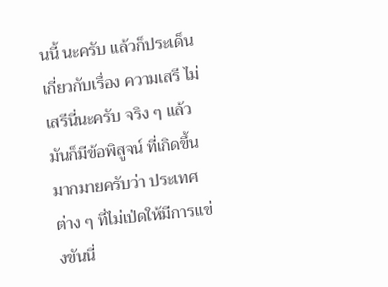นนี้ นะครับ แล้วก็ประเด็นเกี่ยวกับเรื่อง ความเสรี ไม่เสรีนี่นะครับ จริง ๆ แล้วมันก็มีข้อพิสูจน์ ที่เกิดขึ้นมากมายครับว่า ประเทศ ต่าง ๆ ที่ไม่เป่ดให้มีการแข่งขันนี่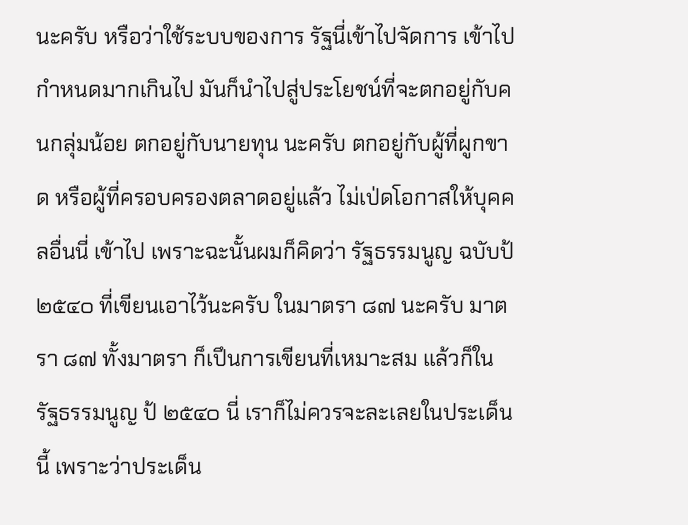นะครับ หรือว่าใช้ระบบของการ รัฐนี่เข้าไปจัดการ เข้าไป กำหนดมากเกินไป มันก็นำไปสู่ประโยชน์ที่จะตกอยู่กับคนกลุ่มน้อย ตกอยู่กับนายทุน นะครับ ตกอยู่กับผู้ที่ผูกขาด หรือผู้ที่ครอบครองตลาดอยู่แล้ว ไม่เป่ดโอกาสให้บุคคลอื่นนี่ เข้าไป เพราะฉะนั้นผมก็คิดว่า รัฐธรรมนูญ ฉบับป้ ๒๕๔๐ ที่เขียนเอาไว้นะครับ ในมาตรา ๘๗ นะครับ มาตรา ๘๗ ทั้งมาตรา ก็เปึนการเขียนที่เหมาะสม แล้วก็ในรัฐธรรมนูญ ป้ ๒๕๔๐ นี่ เราก็ไม่ควรจะละเลยในประเด็นนี้ เพราะว่าประเด็น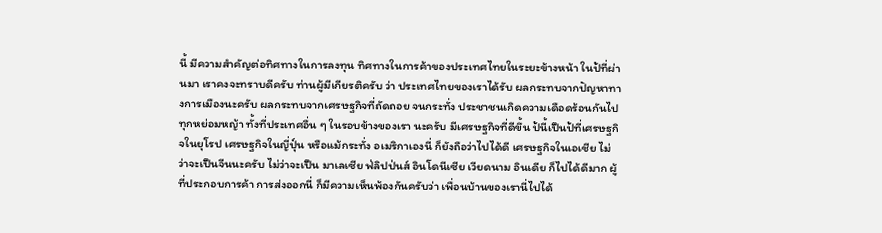นี้ มีความสําคัญต่อทิศทางในการลงทุน ทิศทางในการค้าของประเทศไทยในระยะข้างหน้า ในป้ที่ผ่านมา เราคงจะทราบดีครับ ท่านผู้มีเกียรติครับ ว่า ประเทศไทยของเราได้รับ ผลกระทบจากปัญหาทางการเมืองนะครับ ผลกระทบจากเศรษฐกิจที่ถัดถอย จนกระทั่ง ประชาชนเกิดความเดือดร้อนกันไปทุกหย่อมหญ้า ทั้งที่ประเทศอื่น ๆ ในรอบข้างของเรา นะครับ มีเศรษฐกิจที่ดีขึ้น ป้นี้เปึนป้ที่เศรษฐกิจในยุโรป เศรษฐกิจในญี่ปุ์น หรือแม้กระทั่ง อเมริกาเองนี่ ก็ยังถือว่าไปได้ดี เศรษฐกิจในเอเชีย ไม่ว่าจะเปึนจีนนะครับ ไม่ว่าจะเปึน มาเลเซีย ฟ่ลิปป่นส์ อินโดนีเซีย เวียดนาม อินเดีย ก็ไปได้ดีมาก ผู้ที่ประกอบการค้า การส่งออกนี่ ก็มีความเห็นพ้องกันครับว่า เพื่อนบ้านของเรานี่ไปได้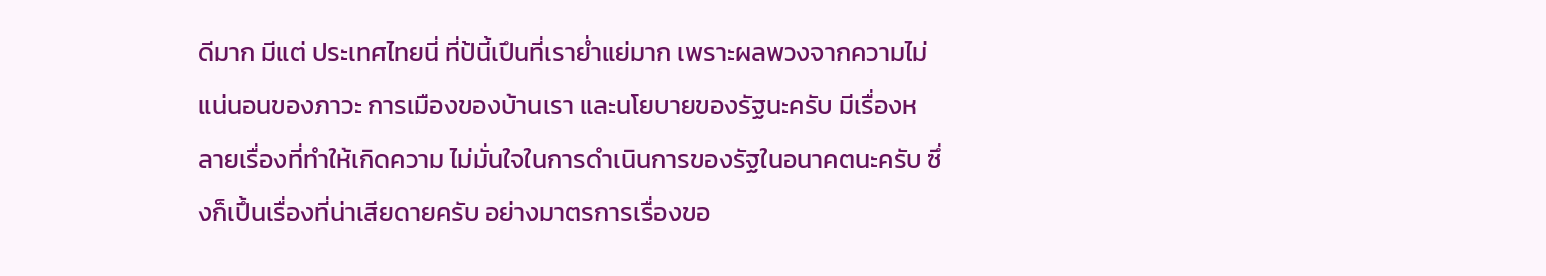ดีมาก มีแต่ ประเทศไทยนี่ ที่ป้นี้เปึนที่เราย่ำแย่มาก เพราะผลพวงจากความไม่แน่นอนของภาวะ การเมืองของบ้านเรา และนโยบายของรัฐนะครับ มีเรื่องหลายเรื่องที่ทำให้เกิดความ ไม่มั่นใจในการดำเนินการของรัฐในอนาคตนะครับ ซึ่งก็เปึ้นเรื่องที่น่าเสียดายครับ อย่างมาตรการเรื่องขอ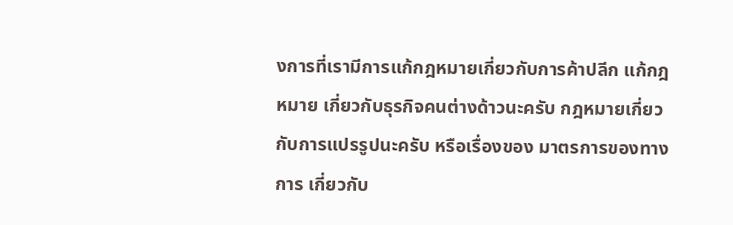งการที่เรามีการแก้กฎหมายเกี่ยวกับการค้าปลีก แก้กฎหมาย เกี่ยวกับธุรกิจคนต่างด้าวนะครับ กฎหมายเกี่ยวกับการแปรรูปนะครับ หรือเรื่องของ มาตรการของทางการ เกี่ยวกับ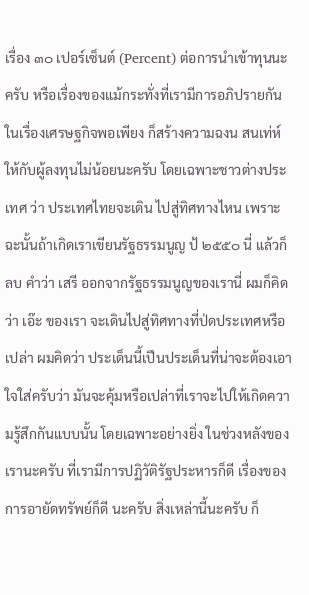เรื่อง ๓๐ เปอร์เซ็นต์ (Percent) ต่อการนำเข้าทุนนะครับ หรือเรื่องของแม้กระทั่งที่เรามีการอภิปรายกันในเรื่องเศรษฐกิจพอเพียง ก็สร้างความฉงน สนเท่ห์ให้กับผู้ลงทุนไม่น้อยนะครับ โดยเฉพาะชาวต่างประเทศ ว่า ประเทศไทยจะเดิน ไปสู่ทิศทางไหน เพราะฉะนั้นถ้าเกิดเราเขียนรัฐธรรมนูญ ป้ ๒๕๕๐ นี่ แล้วก็ลบ คำว่า เสรี ออกจากรัฐธรรมนูญของเรานี่ ผมก็คิดว่า เอ๊ะ ของเรา จะเดินไปสู่ทิศทางที่ป่ดประเทศหรือเปล่า ผมคิดว่า ประเด็นนี้เปึนประเด็นที่น่าจะต้องเอา ใจใส่ครับว่า มันจะคุ้มหรือเปล่าที่เราจะไปให้เกิดความรู้สึกกันแบบนั้น โดยเฉพาะอย่างยิ่ง ในช่วงหลังของเรานะครับ ที่เรามีการปฏิวัติรัฐประหารก็ดี เรื่องของการอายัดทรัพย์ก็ดี นะครับ สิ่งเหล่านี้นะครับ ก็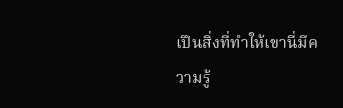เปึนสิ่งที่ทําให้เขานี่มีความรู้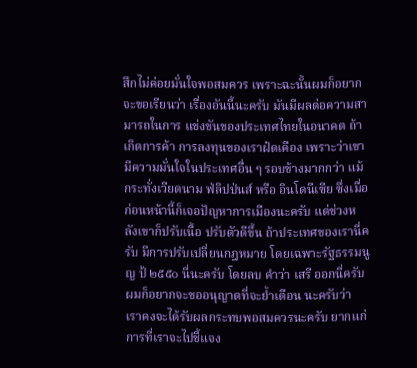สึกไม่ค่อยมั่นใจพอสมควร เพราะฉะนั้นผมก็อยากจะขอเรียนว่า เรื่องอันนี้นะครับ มันมีผลต่อความสามารถในการ แข่งขันของประเทศไทยในอนาคต ถ้าเกิดการค้า การลงทุนของเราฝ๋ดเคือง เพราะว่าเขา มีความมั่นใจในประเทศอื่น ๆ รอบข้างมากกว่า แม้กระทั่งเวียดนาม ฟ่ลิปป่นส์ หรือ อินโดนีเซีย ซึ่งเมื่อก่อนหน้านี้ก็เจอปัญหาการเมืองนะครับ แต่ช่วงหลังเขาก็ปรับเนื้อ ปรับตัวดีขึ้น ถ้าประเทศของเรานี่ครับ มีการปรับเปลี่ยนกฎหมาย โดยเฉพาะรัฐธรรมนูญ ป้ ๒๕๕๐ นี่นะครับ โดยลบ คำว่า เสรี ออกนี่ครับ ผมก็อยากจะขออนุญาตที่จะย้ำเตือน นะครับว่า เราคงจะได้รับผลกระทบพอสมควรนะครับ ยากแก่การที่เราจะไปชี้แจง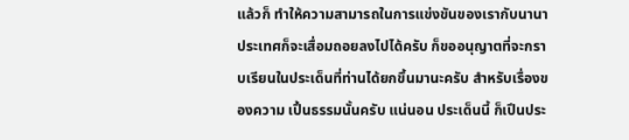แล้วก็ ทำให้ความสามารถในการแข่งขันของเรากับนานาประเทศก็จะเสื่อมถอยลงไปได้ครับ ก็ขออนุญาตที่จะกราบเรียนในประเด็นที่ท่านได้ยกขึ้นมานะครับ สำหรับเรื่องของความ เปึ้นธรรมนั้นครับ แน่นอน ประเด็นนี้ ก็เปึนประ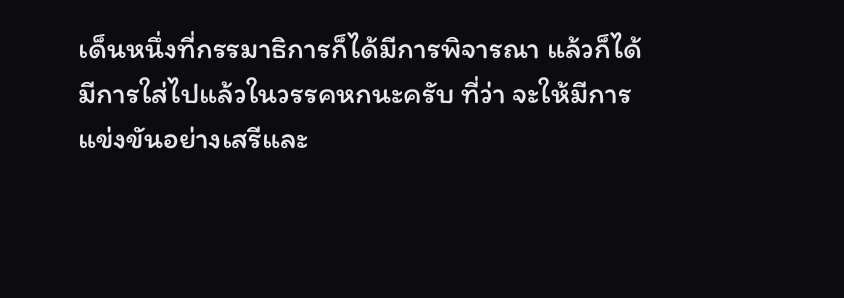เด็นหนึ่งที่กรรมาธิการก็ได้มีการพิจารณา แล้วก็ได้มีการใส่ไปแล้วในวรรคหกนะครับ ที่ว่า จะให้มีการแข่งขันอย่างเสรีและ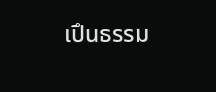เปึนธรรม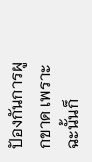ปัองกันการผูกขาด เพราะฉะนั้นก็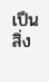เปึนสิ่ง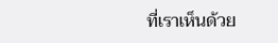ที่เราเห็นด้วย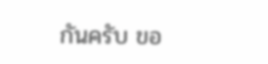กันครับ ขอ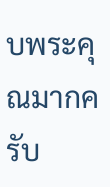บพระคุณมากครับ